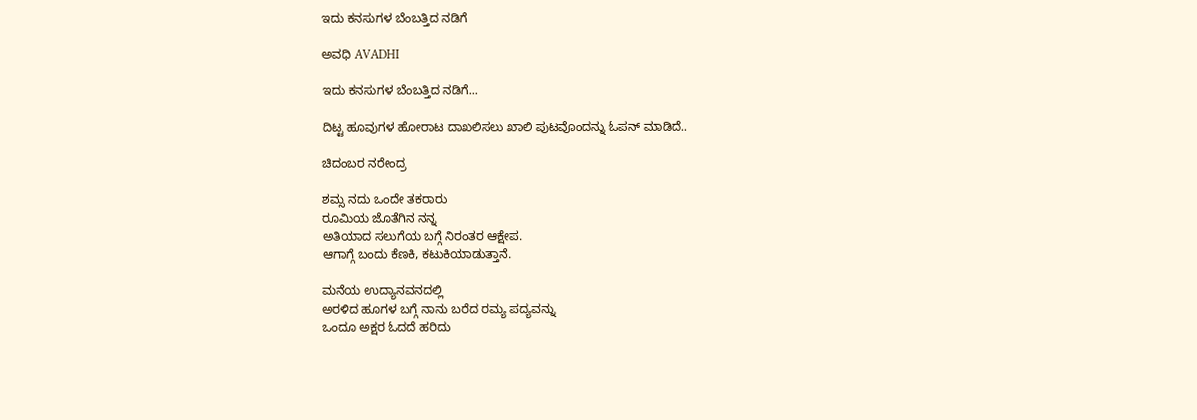ಇದು ಕನಸುಗಳ ಬೆಂಬತ್ತಿದ ನಡಿಗೆ‍

ಅವಧಿ AVADHI

ಇದು ಕನಸುಗಳ ಬೆಂಬತ್ತಿದ ನಡಿಗೆ...

ದಿಟ್ಟ ಹೂವುಗಳ ಹೋರಾಟ ದಾಖಲಿಸಲು ಖಾಲಿ ಪುಟವೊಂದನ್ನು ಓಪನ್ ಮಾಡಿದೆ..

ಚಿದಂಬರ ನರೇಂದ್ರ

ಶಮ್ಸ ನದು ಒಂದೇ ತಕರಾರು
ರೂಮಿಯ ಜೊತೆಗಿನ ನನ್ನ
ಅತಿಯಾದ ಸಲುಗೆಯ ಬಗ್ಗೆ ನಿರಂತರ ಆಕ್ಷೇಪ.
ಆಗಾಗ್ಗೆ ಬಂದು ಕೆಣಕಿ, ಕಟುಕಿಯಾಡುತ್ತಾನೆ.

ಮನೆಯ ಉದ್ಯಾನವನದಲ್ಲಿ
ಅರಳಿದ ಹೂಗಳ ಬಗ್ಗೆ ನಾನು ಬರೆದ ರಮ್ಯ ಪದ್ಯವನ್ನು
ಒಂದೂ ಅಕ್ಷರ ಓದದೆ ಹರಿದು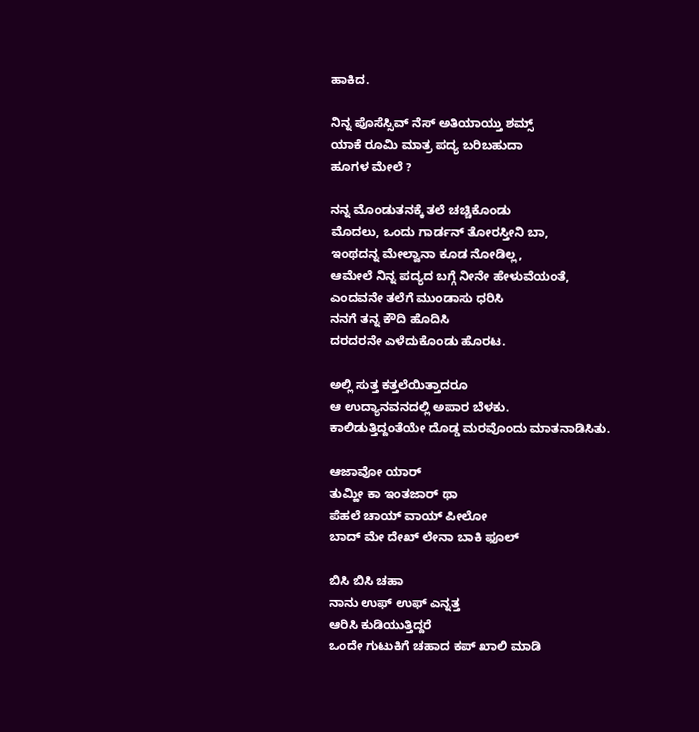ಹಾಕಿದ.

ನಿನ್ನ ಪೊಸೆಸ್ಸಿವ್ ನೆಸ್ ಅತಿಯಾಯ್ತು ಶಮ್ಸ್
ಯಾಕೆ ರೂಮಿ ಮಾತ್ರ ಪದ್ಯ ಬರಿಬಹುದಾ
ಹೂಗಳ ಮೇಲೆ ?

ನನ್ನ ಮೊಂಡುತನಕ್ಕೆ ತಲೆ ಚಚ್ಚಿಕೊಂಡು
ಮೊದಲು, ಒಂದು ಗಾರ್ಡನ್ ತೋರಸ್ತೀನಿ ಬಾ,
ಇಂಥದನ್ನ ಮೇಲ್ವಾನಾ ಕೂಡ ನೋಡಿಲ್ಲ,
ಆಮೇಲೆ ನಿನ್ನ ಪದ್ಯದ ಬಗ್ಗೆ ನೀನೇ ಹೇಳುವೆಯಂತೆ,
ಎಂದವನೇ ತಲೆಗೆ ಮುಂಡಾಸು ಧರಿಸಿ
ನನಗೆ ತನ್ನ ಕೌದಿ ಹೊದಿಸಿ
ದರದರನೇ ಎಳೆದುಕೊಂಡು ಹೊರಟ.

ಅಲ್ಲಿ ಸುತ್ತ ಕತ್ತಲೆಯಿತ್ತಾದರೂ
ಆ ಉದ್ಯಾನವನದಲ್ಲಿ ಅಪಾರ ಬೆಳಕು.
ಕಾಲಿಡುತ್ತಿದ್ದಂತೆಯೇ ದೊಡ್ಡ ಮರವೊಂದು ಮಾತನಾಡಿಸಿತು.

ಆಜಾವೋ ಯಾರ್
ತುಮ್ಹೀ ಕಾ ಇಂತಜಾರ್ ಥಾ
ಪೆಹಲೆ ಚಾಯ್ ವಾಯ್ ಪೀಲೋ
ಬಾದ್ ಮೇ ದೇಖ್ ಲೇನಾ ಬಾಕಿ ಫೂಲ್

ಬಿಸಿ ಬಿಸಿ ಚಹಾ
ನಾನು ಉಫ್ ಉಫ್ ಎನ್ನತ್ತ
ಆರಿಸಿ ಕುಡಿಯುತ್ತಿದ್ದರೆ
ಒಂದೇ ಗುಟುಕಿಗೆ ಚಹಾದ ಕಪ್ ಖಾಲಿ ಮಾಡಿ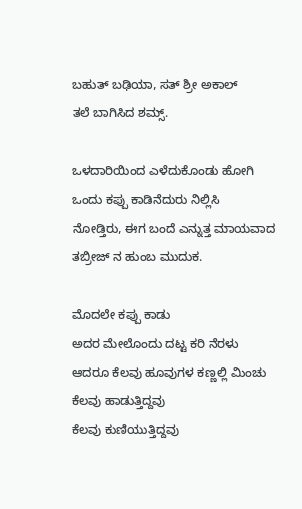ಬಹುತ್ ಬಢಿಯಾ, ಸತ್ ಶ್ರೀ ಅಕಾಲ್
ತಲೆ ಬಾಗಿಸಿದ ಶಮ್ಸ್.

ಒಳದಾರಿಯಿಂದ ಎಳೆದುಕೊಂಡು ಹೋಗಿ
ಒಂದು ಕಪ್ಪು ಕಾಡಿನೆದುರು ನಿಲ್ಲಿಸಿ
ನೋಡ್ತಿರು, ಈಗ ಬಂದೆ ಎನ್ನುತ್ತ ಮಾಯವಾದ
ತಬ್ರೀಜ್ ನ ಹುಂಬ ಮುದುಕ.

ಮೊದಲೇ ಕಪ್ಪು ಕಾಡು
ಅದರ ಮೇಲೊಂದು ದಟ್ಟ ಕರಿ ನೆರಳು
ಆದರೂ ಕೆಲವು ಹೂವುಗಳ ಕಣ್ಣಲ್ಲಿ ಮಿಂಚು
ಕೆಲವು ಹಾಡುತ್ತಿದ್ದವು
ಕೆಲವು ಕುಣಿಯುತ್ತಿದ್ದವು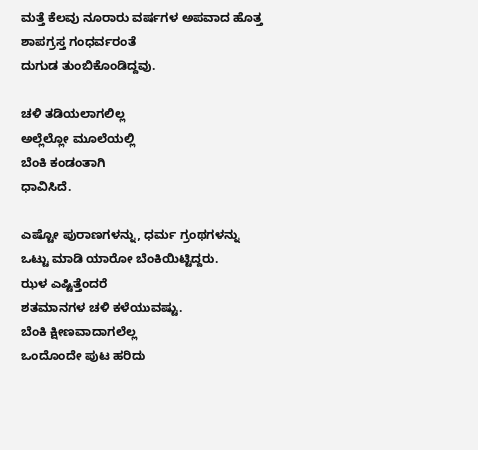ಮತ್ತೆ ಕೆಲವು ನೂರಾರು ವರ್ಷಗಳ ಅಪವಾದ ಹೊತ್ತ
ಶಾಪಗ್ರಸ್ತ ಗಂಧರ್ವರಂತೆ
ದುಗುಡ ತುಂಬಿಕೊಂಡಿದ್ದವು.

ಚಳಿ ತಡಿಯಲಾಗಲಿಲ್ಲ
ಅಲ್ಲೆಲ್ಲೋ ಮೂಲೆಯಲ್ಲಿ
ಬೆಂಕಿ ಕಂಡಂತಾಗಿ
ಧಾವಿಸಿದೆ.

ಎಷ್ಟೋ ಪುರಾಣಗಳನ್ನು, ಧರ್ಮ ಗ್ರಂಥಗಳನ್ನು
ಒಟ್ಟು ಮಾಡಿ ಯಾರೋ ಬೆಂಕಿಯಿಟ್ಟಿದ್ದರು.
ಝಳ ಎಷ್ಟಿತ್ತೆಂದರೆ
ಶತಮಾನಗಳ ಚಳಿ ಕಳೆಯುವಷ್ಟು.
ಬೆಂಕಿ ಕ್ಷೀಣವಾದಾಗಲೆಲ್ಲ
ಒಂದೊಂದೇ ಪುಟ ಹರಿದು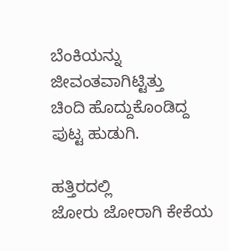ಬೆಂಕಿಯನ್ನು ಜೀವಂತವಾಗಿಟ್ಟಿತ್ತು
ಚಿಂದಿ ಹೊದ್ದುಕೊಂಡಿದ್ದ ಪುಟ್ಟ ಹುಡುಗಿ.

ಹತ್ತಿರದಲ್ಲಿ
ಜೋರು ಜೋರಾಗಿ ಕೇಕೆಯ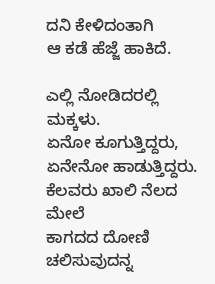ದನಿ ಕೇಳಿದಂತಾಗಿ
ಆ ಕಡೆ ಹೆಜ್ಜೆ ಹಾಕಿದೆ.

ಎಲ್ಲಿ ನೋಡಿದರಲ್ಲಿ ಮಕ್ಕಳು.
ಏನೋ ಕೂಗುತ್ತಿದ್ದರು, ಏನೇನೋ ಹಾಡುತ್ತಿದ್ದರು.
ಕೆಲವರು ಖಾಲಿ ನೆಲದ ಮೇಲೆ
ಕಾಗದದ ದೋಣಿ ಚಲಿಸುವುದನ್ನ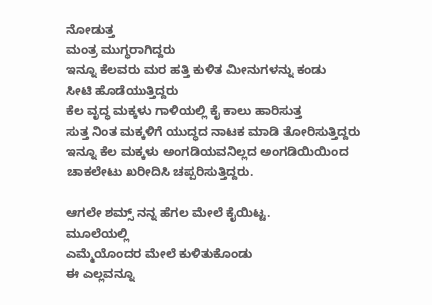ನೋಡುತ್ತ
ಮಂತ್ರ ಮುಗ್ಧರಾಗಿದ್ದರು
ಇನ್ನೂ ಕೆಲವರು ಮರ ಹತ್ತಿ ಕುಳಿತ ಮೀನುಗಳನ್ನು ಕಂಡು
ಸೀಟಿ ಹೊಡೆಯುತ್ತಿದ್ದರು
ಕೆಲ ವೃದ್ಧ ಮಕ್ಕಳು ಗಾಳಿಯಲ್ಲಿ ಕೈ ಕಾಲು ಹಾರಿಸುತ್ತ
ಸುತ್ತ ನಿಂತ ಮಕ್ಕಳಿಗೆ ಯುದ್ಧದ ನಾಟಕ ಮಾಡಿ ತೋರಿಸುತ್ತಿದ್ದರು
ಇನ್ನೂ ಕೆಲ ಮಕ್ಕಳು ಅಂಗಡಿಯವನಿಲ್ಲದ ಅಂಗಡಿಯಿಯಿಂದ
ಚಾಕಲೇಟು ಖರೀದಿಸಿ ಚಪ್ಪರಿಸುತ್ತಿದ್ದರು.

ಆಗಲೇ ಶಮ್ಸ್ ನನ್ನ ಹೆಗಲ ಮೇಲೆ ಕೈಯಿಟ್ಟ.
ಮೂಲೆಯಲ್ಲಿ
ಎಮ್ಮೆಯೊಂದರ ಮೇಲೆ ಕುಳಿತುಕೊಂಡು
ಈ ಎಲ್ಲವನ್ನೂ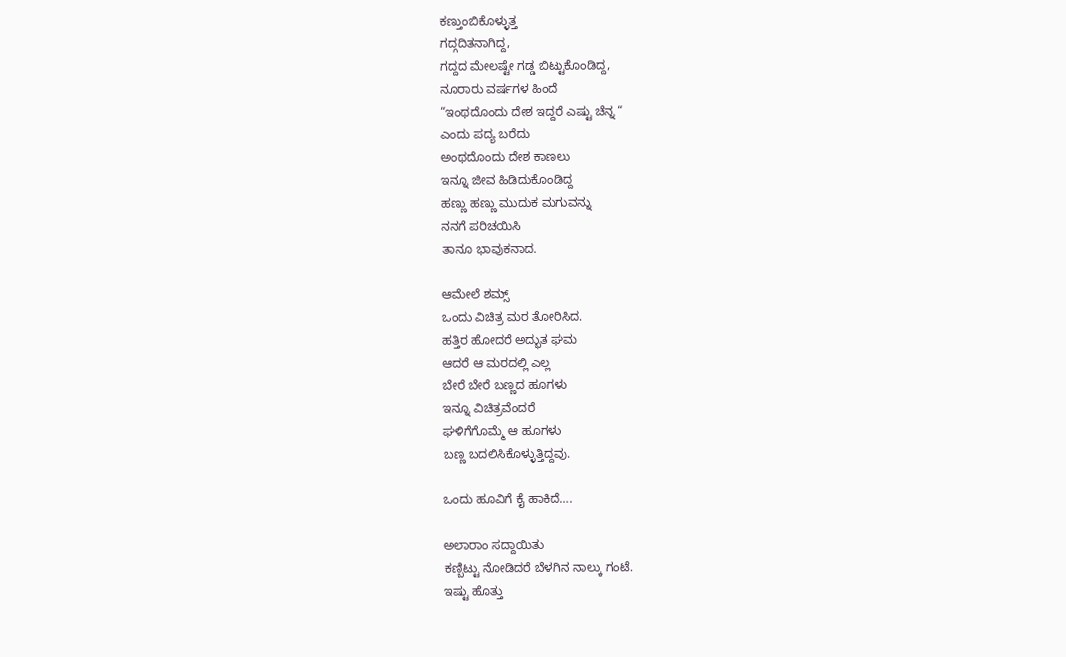ಕಣ್ತುಂಬಿಕೊಳ್ಳುತ್ತ
ಗದ್ಗದಿತನಾಗಿದ್ದ,
ಗದ್ದದ ಮೇಲಷ್ಟೇ ಗಡ್ಡ ಬಿಟ್ಟುಕೊಂಡಿದ್ದ,
ನೂರಾರು ವರ್ಷಗಳ ಹಿಂದೆ
“ಇಂಥದೊಂದು ದೇಶ ಇದ್ದರೆ ಎಷ್ಟು ಚೆನ್ನ “
ಎಂದು ಪದ್ಯ ಬರೆದು
ಅಂಥದೊಂದು ದೇಶ ಕಾಣಲು
ಇನ್ನೂ ಜೀವ ಹಿಡಿದುಕೊಂಡಿದ್ದ
ಹಣ್ಣು ಹಣ್ಣು ಮುದುಕ ಮಗುವನ್ನು
ನನಗೆ ಪರಿಚಯಿಸಿ
ತಾನೂ ಭಾವುಕನಾದ.

ಆಮೇಲೆ ಶಮ್ಸ್
ಒಂದು ವಿಚಿತ್ರ ಮರ ತೋರಿಸಿದ.
ಹತ್ತಿರ ಹೋದರೆ ಅದ್ಭುತ ಘಮ
ಆದರೆ ಆ ಮರದಲ್ಲಿ ಎಲ್ಲ
ಬೇರೆ ಬೇರೆ ಬಣ್ಣದ ಹೂಗಳು
ಇನ್ನೂ ವಿಚಿತ್ರವೆಂದರೆ
ಘಳಿಗೆಗೊಮ್ಮೆ ಆ ಹೂಗಳು
ಬಣ್ಣ ಬದಲಿಸಿಕೊಳ್ಳುತ್ತಿದ್ದವು.

ಒಂದು ಹೂವಿಗೆ ಕೈ ಹಾಕಿದೆ….

ಅಲಾರಾಂ ಸದ್ದಾಯಿತು
ಕಣ್ಬಿಟ್ಟು ನೋಡಿದರೆ ಬೆಳಗಿನ ನಾಲ್ಕು ಗಂಟೆ.
ಇಷ್ಟು ಹೊತ್ತು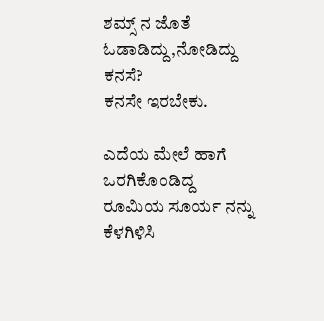ಶಮ್ಸ್ ನ ಜೊತೆ ಓಡಾಡಿದ್ದು,ನೋಡಿದ್ದು ಕನಸೆ?
ಕನಸೇ ಇರಬೇಕು.

ಎದೆಯ ಮೇಲೆ ಹಾಗೆ ಒರಗಿಕೊಂಡಿದ್ದ
ರೂಮಿಯ ಸೂರ್ಯ ನನ್ನು ಕೆಳಗಿಳಿಸಿ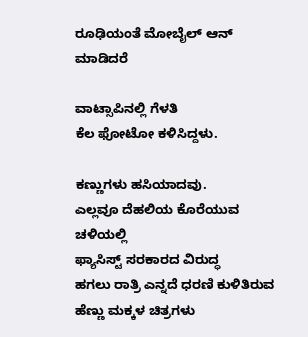ರೂಢಿಯಂತೆ ಮೋಬೈಲ್ ಆನ್ ಮಾಡಿದರೆ

ವಾಟ್ಸಾಪಿನಲ್ಲಿ ಗೆಳತಿ
ಕೆಲ ಫೋಟೋ ಕಳಿಸಿದ್ದಳು.

ಕಣ್ಣುಗಳು ಹಸಿಯಾದವು.
ಎಲ್ಲವೂ ದೆಹಲಿಯ ಕೊರೆಯುವ ಚಳಿಯಲ್ಲಿ
ಫ್ಯಾಸಿಸ್ಟ್ ಸರಕಾರದ ವಿರುದ್ಧ
ಹಗಲು ರಾತ್ರಿ ಎನ್ನದೆ ಧರಣಿ ಕುಳಿತಿರುವ
ಹೆಣ್ಣು ಮಕ್ಕಳ ಚಿತ್ರಗಳು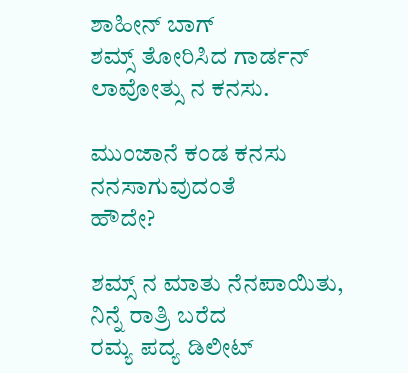ಶಾಹೀನ್ ಬಾಗ್
ಶಮ್ಸ್ ತೋರಿಸಿದ ಗಾರ್ಡನ್
ಲಾವೋತ್ಸು ನ ಕನಸು.

ಮುಂಜಾನೆ ಕಂಡ ಕನಸು
ನನಸಾಗುವುದಂತೆ
ಹೌದೇ?

ಶಮ್ಸ್ ನ ಮಾತು ನೆನಪಾಯಿತು,
ನಿನ್ನೆ ರಾತ್ರಿ ಬರೆದ
ರಮ್ಯ ಪದ್ಯ ಡಿಲೀಟ್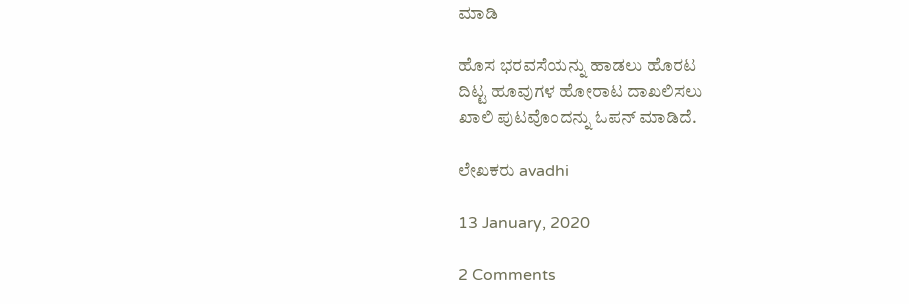ಮಾಡಿ

ಹೊಸ ಭರವಸೆಯನ್ನು ಹಾಡಲು ಹೊರಟ
ದಿಟ್ಟ ಹೂವುಗಳ ಹೋರಾಟ ದಾಖಲಿಸಲು
ಖಾಲಿ ಪುಟವೊಂದನ್ನು ಓಪನ್ ಮಾಡಿದೆ.

ಲೇಖಕರು avadhi

13 January, 2020

2 Comments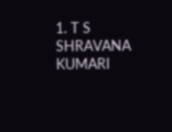1. T S SHRAVANA KUMARI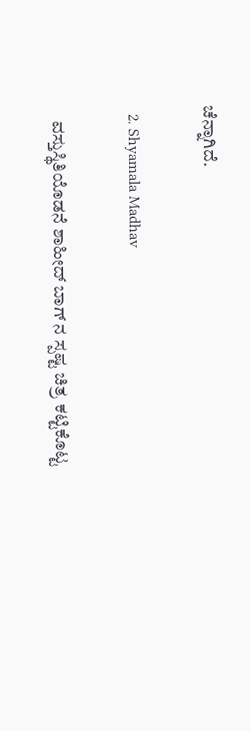ಚೆನ್ನಾಗಿದೆ.

  2. Shyamala Madhav

    ವಸ್ತುಸ್ಥಿತಿಯೊಡನೆ ಶಾಹೀದ್ ಬಾಗ್ ನ ಸ್ಪಷ್ಟ ಚಿತ್ರ ಕಟ್ಟಿಕೊಟ್ಟ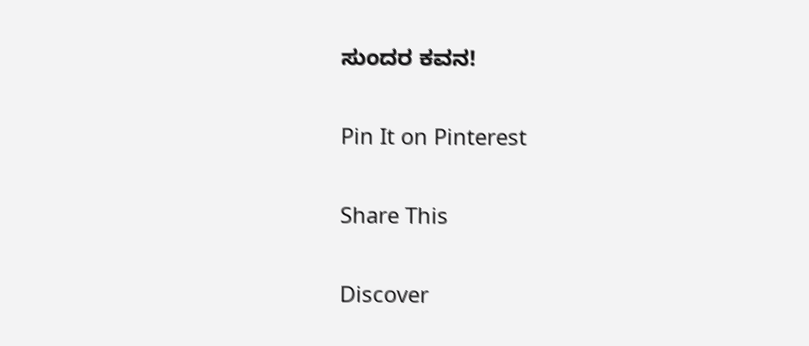ಸುಂದರ ಕವನ!

Pin It on Pinterest

Share This

Discover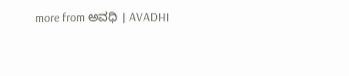more from ಅವಧಿ । AVADHI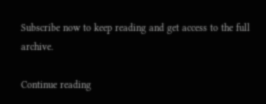Subscribe now to keep reading and get access to the full archive.

Continue reading